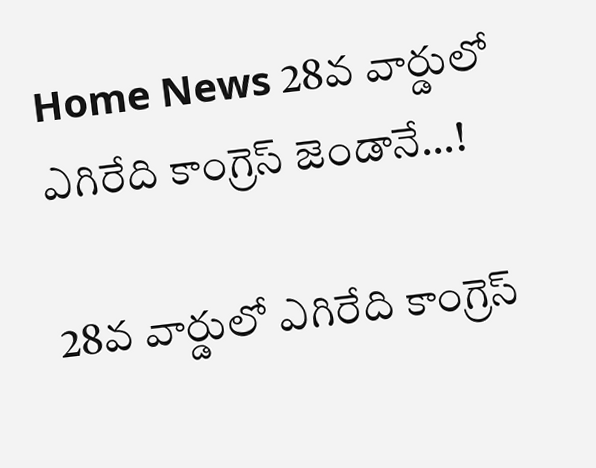Home News 28వ వార్డులో ఎగిరేది కాంగ్రెస్ జెండానే…!

28వ వార్డులో ఎగిరేది కాంగ్రెస్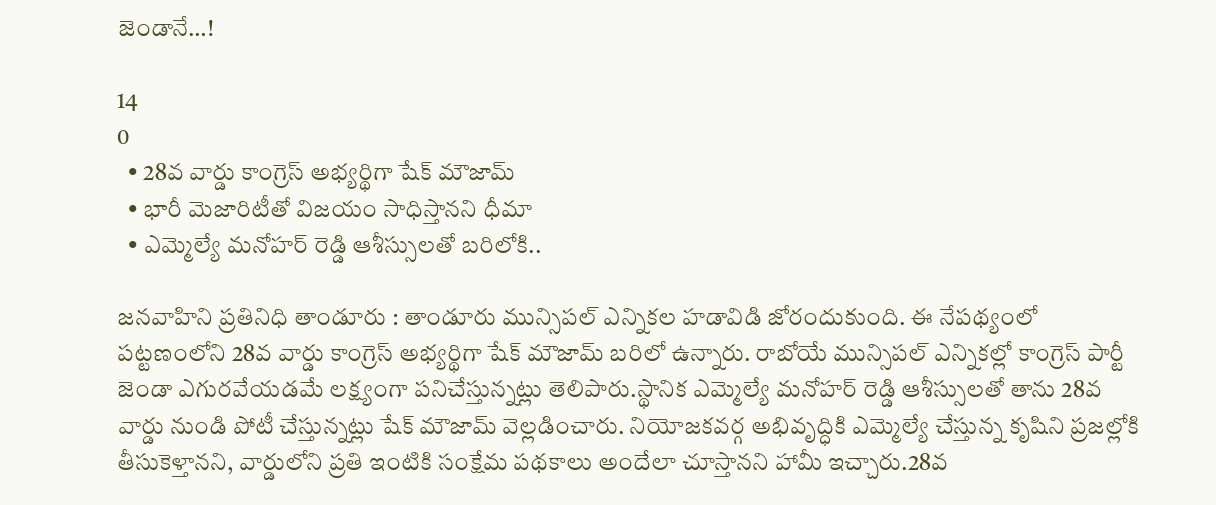జెండానే…!

14
0
  • 28వ వార్డు కాంగ్రెస్ అభ్యర్థిగా షేక్ మౌజామ్
  • భారీ మెజారిటీతో విజయం సాధిస్తానని ధీమా
  • ఎమ్మెల్యే మనోహర్ రెడ్డి ఆశీస్సులతో బరిలోకి..

జనవాహిని ప్రతినిధి తాండూరు : తాండూరు మున్సిపల్ ఎన్నికల హడావిడి జోరందుకుంది. ఈ నేపథ్యంలో పట్టణంలోని 28వ వార్డు కాంగ్రెస్ అభ్యర్థిగా షేక్ మౌజామ్ బరిలో ఉన్నారు. రాబోయే మున్సిపల్ ఎన్నికల్లో కాంగ్రెస్ పార్టీ జెండా ఎగురవేయడమే లక్ష్యంగా పనిచేస్తున్నట్లు తెలిపారు.స్థానిక ఎమ్మెల్యే మనోహర్ రెడ్డి ఆశీస్సులతో తాను 28వ వార్డు నుండి పోటీ చేస్తున్నట్లు షేక్ మౌజామ్ వెల్లడించారు. నియోజకవర్గ అభివృద్ధికి ఎమ్మెల్యే చేస్తున్న కృషిని ప్రజల్లోకి తీసుకెళ్తానని, వార్డులోని ప్రతి ఇంటికి సంక్షేమ పథకాలు అందేలా చూస్తానని హామీ ఇచ్చారు.28వ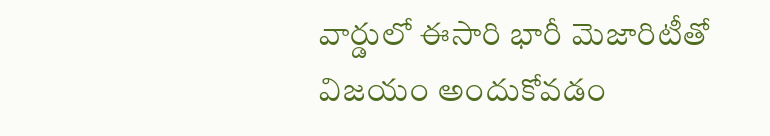వార్డులో ఈసారి భారీ మెజారిటీతో విజయం అందుకోవడం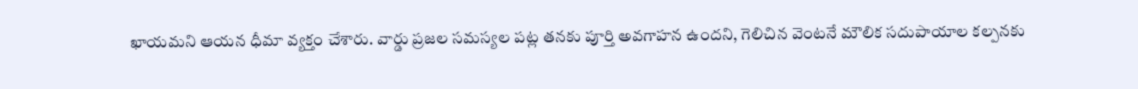ఖాయమని ఆయన ధీమా వ్యక్తం చేశారు. వార్డు ప్రజల సమస్యల పట్ల తనకు పూర్తి అవగాహన ఉందని, గెలిచిన వెంటనే మౌలిక సదుపాయాల కల్పనకు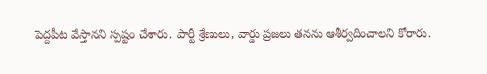పెద్దపీట వేస్తానని స్పష్టం చేశారు. పార్టీ శ్రేణులు, వార్డు ప్రజలు తనను ఆశీర్వదించాలని కోరారు.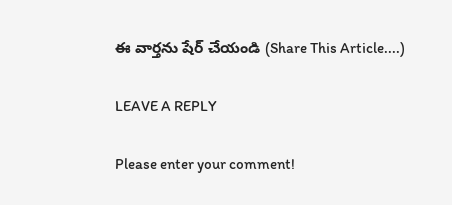ఈ వార్తను షేర్ చేయండి (Share This Article....)

LEAVE A REPLY

Please enter your comment!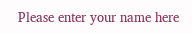Please enter your name here